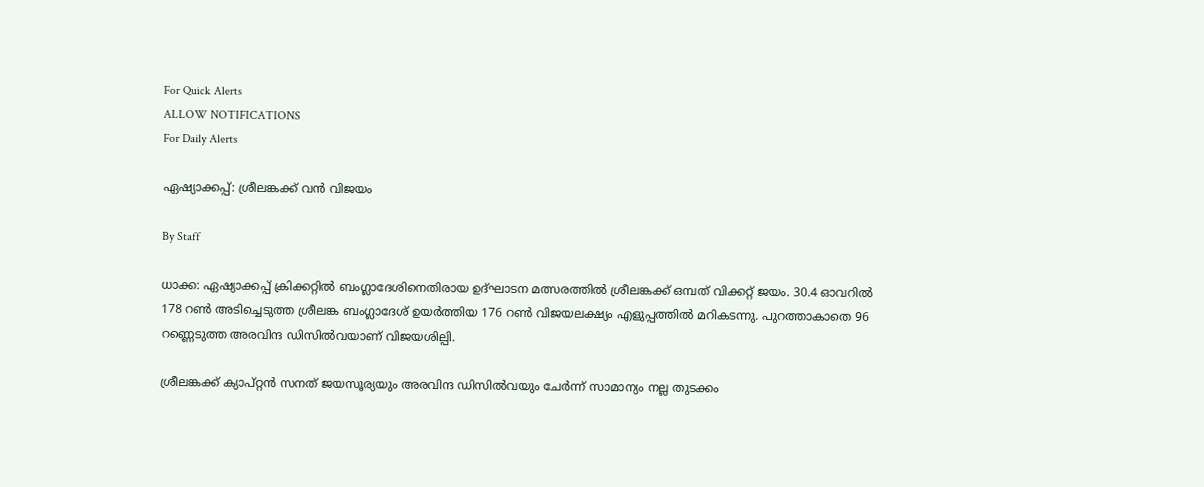For Quick Alerts
ALLOW NOTIFICATIONS
For Daily Alerts

ഏഷ്യാക്കപ്പ്: ശ്രീലങ്കക്ക് വന്‍ വിജയം

By Staff

ധാക്ക: ഏഷ്യാക്കപ്പ് ക്രിക്കറ്റില്‍ ബംഗ്ലാദേശിനെതിരായ ഉദ്ഘാടന മത്സരത്തില്‍ ശ്രീലങ്കക്ക് ഒമ്പത് വിക്കറ്റ് ജയം. 30.4 ഓവറില്‍ 178 റണ്‍ അടിച്ചെടുത്ത ശ്രീലങ്ക ബംഗ്ലാദേശ് ഉയര്‍ത്തിയ 176 റണ്‍ വിജയലക്ഷ്യം എളുപ്പത്തില്‍ മറികടന്നു. പുറത്താകാതെ 96 റണ്ണെടുത്ത അരവിന്ദ ഡിസില്‍വയാണ് വിജയശില്പി.

ശ്രീലങ്കക്ക് ക്യാപ്റ്റന്‍ സനത് ജയസൂര്യയും അരവിന്ദ ഡിസില്‍വയും ചേര്‍ന്ന് സാമാന്യം നല്ല തുടക്കം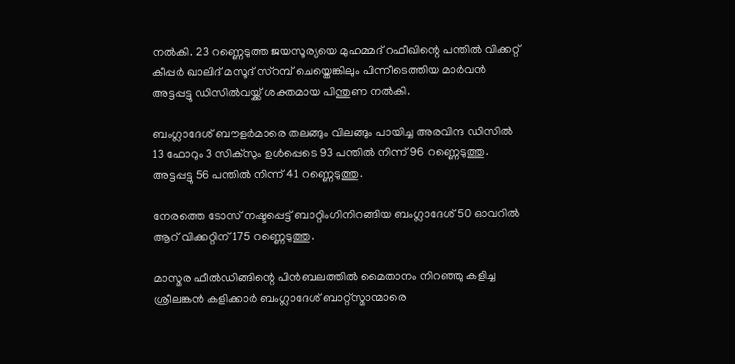നല്‍കി. 23 റണ്ണെടുത്ത ജയസൂര്യയെ മുഹമ്മദ് റഫീഖിന്റെ പന്തില്‍ വിക്കറ്റ് കീപ്പര്‍ ഖാലിദ് മസൂദ് സ്റമ്പ് ചെയ്തെങ്കിലും പിന്നീടെത്തിയ മാര്‍വന്‍ അട്ടപ്പട്ടു ഡിസില്‍വയ്ക്ക് ശക്തമായ പിന്തുണ നല്‍കി.

ബംഗ്ലാദേശ് ബൗളര്‍മാരെ തലങ്ങും വിലങ്ങും പായിച്ച അരവിന്ദ ഡിസില്‍ 13 ഫോറും 3 സിക്സും ഉള്‍പ്പെടെ 93 പന്തില്‍ നിന്ന് 96 റണ്ണെടുത്തു. അട്ടപ്പട്ടു 56 പന്തില്‍ നിന്ന് 41 റണ്ണെടുത്തു.

നേരത്തെ ടോസ് നഷ്ടപ്പെട്ട് ബാറ്റിംഗിനിറങ്ങിയ ബംഗ്ലാദേശ് 50 ഓവറില്‍ ആറ് വിക്കറ്റിന് 175 റണ്ണെടുത്തു.

മാസ്മര ഫീല്‍ഡിങ്ങിന്റെ പിന്‍ബലത്തില്‍ മൈതാനം നിറഞ്ഞു കളിച്ച ശ്രീലങ്കന്‍ കളിക്കാര്‍ ബംഗ്ലാദേശ് ബാറ്റ്സ്മാന്മാരെ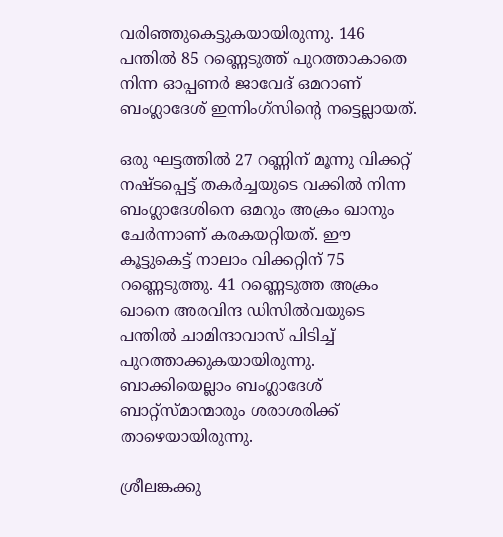വരിഞ്ഞുകെട്ടുകയായിരുന്നു. 146 പന്തില്‍ 85 റണ്ണെടുത്ത് പുറത്താകാതെ നിന്ന ഓപ്പണര്‍ ജാവേദ് ഒമറാണ് ബംഗ്ലാദേശ് ഇന്നിംഗ്സിന്റെ നട്ടെല്ലായത്.

ഒരു ഘട്ടത്തില്‍ 27 റണ്ണിന് മൂന്നു വിക്കറ്റ് നഷ്ടപ്പെട്ട് തകര്‍ച്ചയുടെ വക്കില്‍ നിന്ന ബംഗ്ലാദേശിനെ ഒമറും അക്രം ഖാനും ചേര്‍ന്നാണ് കരകയറ്റിയത്. ഈ കൂട്ടുകെട്ട് നാലാം വിക്കറ്റിന് 75 റണ്ണെടുത്തു. 41 റണ്ണെടുത്ത അക്രം ഖാനെ അരവിന്ദ ഡിസില്‍വയുടെ പന്തില്‍ ചാമിന്ദാവാസ് പിടിച്ച് പുറത്താക്കുകയായിരുന്നു. ബാക്കിയെല്ലാം ബംഗ്ലാദേശ് ബാറ്റ്സ്മാന്മാരും ശരാശരിക്ക് താഴെയായിരുന്നു.

ശ്രീലങ്കക്കു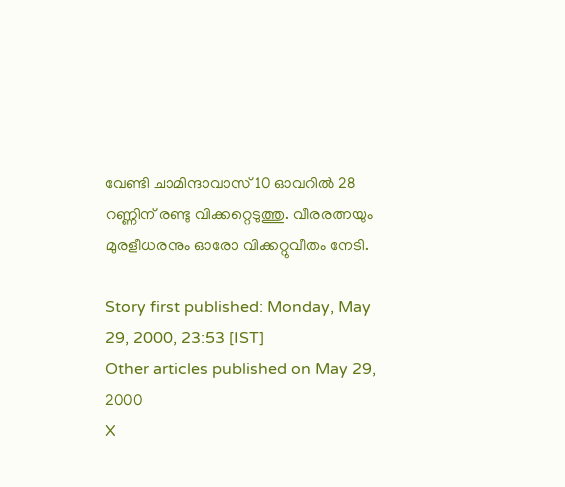വേണ്ടി ചാമിന്ദാവാസ് 10 ഓവറില്‍ 28 റണ്ണിന് രണ്ടു വിക്കറ്റെടുത്തു. വീരരത്നയും മുരളീധരനും ഓരോ വിക്കറ്റുവീതം നേടി.

Story first published: Monday, May 29, 2000, 23:53 [IST]
Other articles published on May 29, 2000
X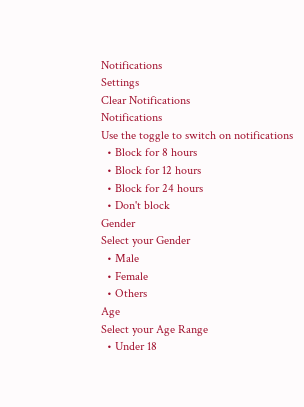Notifications
Settings
Clear Notifications
Notifications
Use the toggle to switch on notifications
  • Block for 8 hours
  • Block for 12 hours
  • Block for 24 hours
  • Don't block
Gender
Select your Gender
  • Male
  • Female
  • Others
Age
Select your Age Range
  • Under 18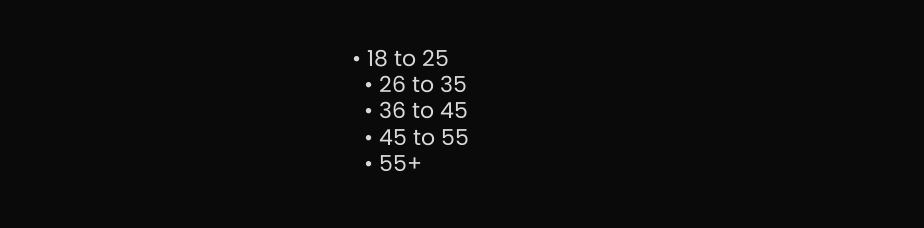• 18 to 25
  • 26 to 35
  • 36 to 45
  • 45 to 55
  • 55+